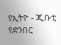የኢትዮ - ጂቡቲ የድንበር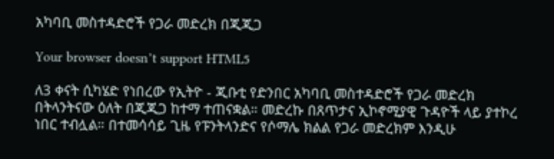አካባቢ መስተዳድሮች የጋራ መድረክ በጂጂጋ

Your browser doesn’t support HTML5

ለ3 ቀናት ሲካሄድ የነበረው የኢትዮ - ጂቡቲ የድንበር አካባቢ መስተዳድሮች የጋራ መድረክ በትላንትናው ዕለት በጂጂጋ ከተማ ተጠናቋል። መድረኩ በጸጥታና ኢኮኖሚያዊ ጉዳዮች ላይ ያተኮረ ነበር ተብሏል። በተመሳሳይ ጊዜ የፑንትላንድና የሶማሌ ክልል የጋራ መድረክም እንዲሁ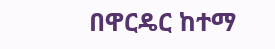በዋርዴር ከተማ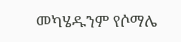መካሄዱንም የሶማሌ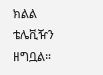ክልል ቴሌቪዥን ዘግቧል።